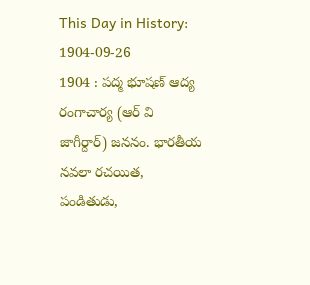This Day in History: 1904-09-26
1904 : పద్మ భూషణ్ ఆద్య రంగాచార్య (ఆర్ వి జాగీర్దార్) జననం. భారతీయ నవలా రచయిత, పండితుడు,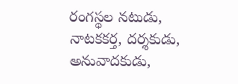రంగస్థల నటుడు, నాటకకర్త, దర్శకుడు, అనువాదకుడు,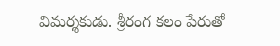విమర్శకుడు. శ్రీరంగ కలం పేరుతో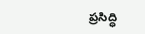ప్రసిద్ధి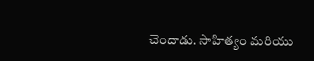చెందాడు. సాహిత్యం మరియు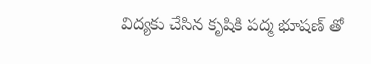విద్యకు చేసిన కృషికి పద్మ భూషణ్ తో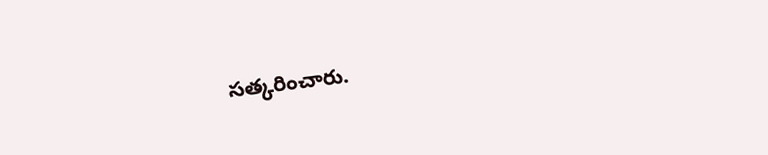సత్కరించారు.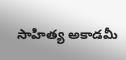సాహిత్య అకాడమీ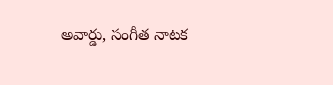అవార్డు, సంగీత నాటక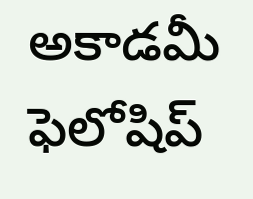అకాడమీ ఫెలోషిప్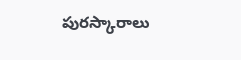పురస్కారాలు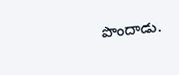పొందాడు.